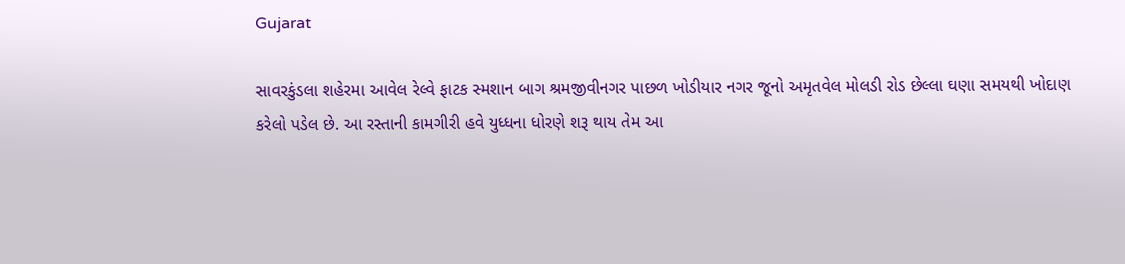Gujarat

સાવરકુંડલા શહેરમા આવેલ રેલ્વે ફાટક સ્મશાન બાગ શ્રમજીવીનગર પાછળ ખોડીયાર નગર જૂનો અમૃતવેલ મોલડી રોડ છેલ્લા ઘણા સમયથી ખોદાણ કરેલો પડેલ છે. આ રસ્તાની કામગીરી હવે યુધ્ધના ધોરણે શરૂ થાય તેમ આ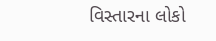વિસ્તારના લોકો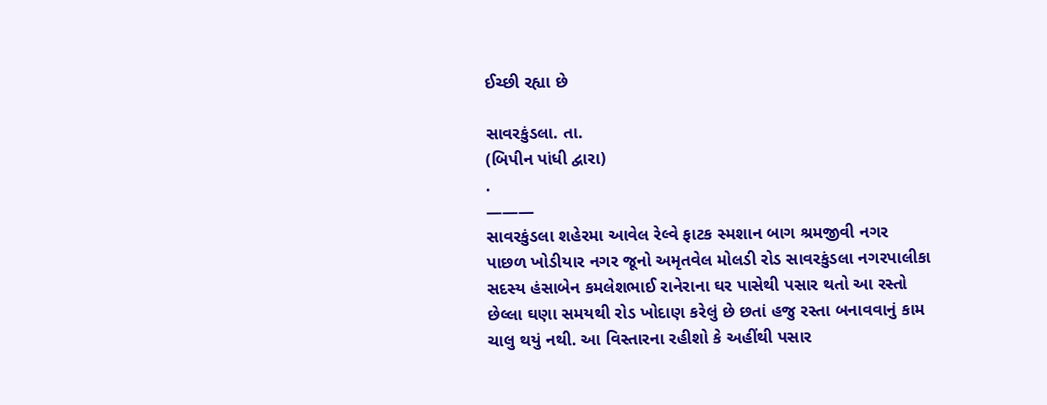ઈચ્છી રહ્યા છે

સાવરકુંડલા. તા.
(બિપીન પાંધી દ્વારા)
.
———
સાવરકુંડલા શહેરમા આવેલ રેલ્વે ફાટક સ્મશાન બાગ શ્રમજીવી નગર પાછળ ખોડીયાર નગર જૂનો અમૃતવેલ મોલડી રોડ સાવરકુંડલા નગરપાલીકા સદસ્ય હંસાબેન કમલેશભાઈ રાનેરાના ઘર પાસેથી પસાર થતો આ રસ્તો છેલ્લા ઘણા સમયથી રોડ ખોદાણ કરેલું છે છતાં હજુ રસ્તા બનાવવાનું કામ  ચાલુ થયું નથી. આ વિસ્તારના રહીશો કે અહીંથી પસાર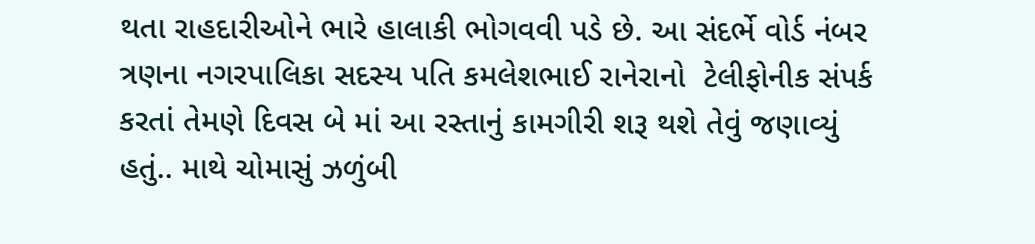થતા રાહદારીઓને ભારે હાલાકી ભોગવવી પડે છે. આ સંદર્ભે વોર્ડ નંબર ત્રણના નગરપાલિકા સદસ્ય પતિ કમલેશભાઈ રાનેરાનો  ટેલીફોનીક સંપર્ક કરતાં તેમણે દિવસ બે માં આ રસ્તાનું કામગીરી શરૂ થશે તેવું જણાવ્યું હતું.. માથે ચોમાસું ઝળુંબી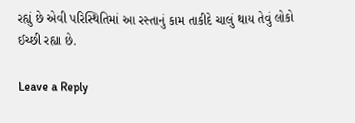રહ્યું છે એવી પરિસ્થિતિમાં આ રસ્તાનું કામ તાકીદે ચાલું થાય તેવું લોકો ઈચ્છી રહ્યા છે.

Leave a Reply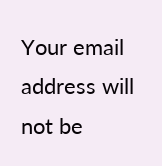Your email address will not be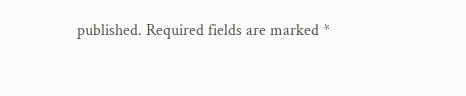published. Required fields are marked *